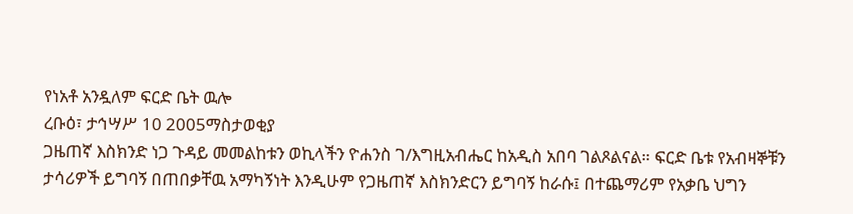የነአቶ አንዷለም ፍርድ ቤት ዉሎ
ረቡዕ፣ ታኅሣሥ 10 2005ማስታወቂያ
ጋዜጠኛ እስክንድ ነጋ ጉዳይ መመልከቱን ወኪላችን ዮሐንስ ገ/እግዚአብሔር ከአዲስ አበባ ገልጾልናል። ፍርድ ቤቱ የአብዛኞቹን ታሳሪዎች ይግባኝ በጠበቃቸዉ አማካኝነት እንዲሁም የጋዜጠኛ እስክንድርን ይግባኝ ከራሱ፤ በተጨማሪም የአቃቤ ህግን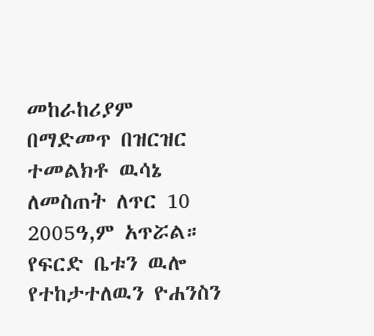መከራከሪያም በማድመጥ በዝርዝር ተመልክቶ ዉሳኔ ለመስጠት ለጥር 10 2005ዓ,ም አጥሯል። የፍርድ ቤቱን ዉሎ የተከታተለዉን ዮሐንስን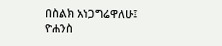በስልክ አነጋግሬዋለሁ፤
ዮሐንስ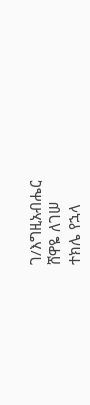ገ/እግዚአብሔር
ሸዋዬ ለገሠ
ተክሌ የኋላ